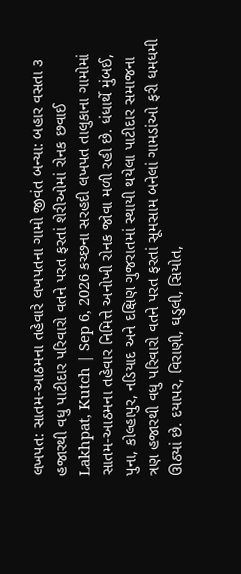લખપત: સાતમ-આઠમના તહેવારે લખપતના ગામો જીવંત બન્યા: બહાર વસતા ૩ હજારથી વધુ પાટીદાર પરિવારો વતને પરત ફરતાં શેરીઓમાં રોનક છવાઈ
Lakhpat, Kutch | Sep 6, 2026 કચ્છના સરહદી લખપત તાલુકાના ગામોમાં સાતમ-આઠમના તહેવાર નિમિત્તે અનોખી રોનક જોવા મળી રહી છે. ધંધાર્થે મુંબઈ, પુના, કોલ્હાપુર, નડિયાદ અને દક્ષિણ ગુજરાતમાં સ્થાયી થયેલા પાટીદાર સમાજના ત્રણ હજારથી વધુ પરિવારો વતને પરત ફરતાં સૂમસામ બનેલાં ગામડાંઓ ફરી ધમધમી ઊઠ્યાં છે. દયાપર, વિરાણી, ઘડુલી, સિયોત,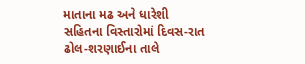માતાના મઢ અને ધારેશી સહિતના વિસ્તારોમાં દિવસ-રાત ઢોલ-શરણાઈના તાલે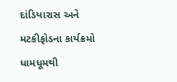દાંડિયારાસ અને મટકીફોડના કાર્યક્રમો ધામધૂમથી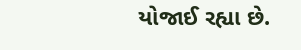યોજાઈ રહ્યા છે.